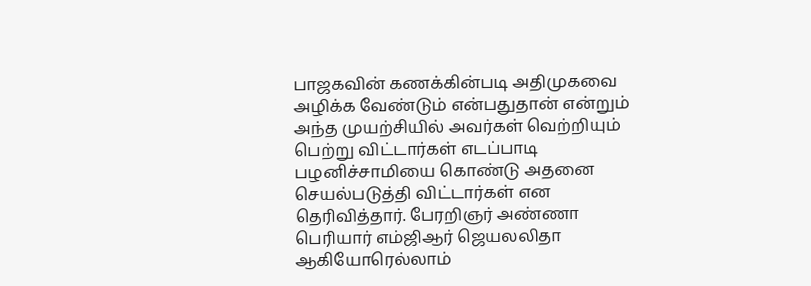பாஜகவின் கணக்கின்படி அதிமுகவை அழிக்க வேண்டும் என்பதுதான் என்றும் அந்த முயற்சியில் அவர்கள் வெற்றியும் பெற்று விட்டார்கள் எடப்பாடி பழனிச்சாமியை கொண்டு அதனை செயல்படுத்தி விட்டார்கள் என தெரிவித்தார். பேரறிஞர் அண்ணா பெரியார் எம்ஜிஆர் ஜெயலலிதா ஆகியோரெல்லாம்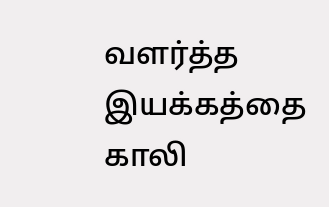வளர்த்த இயக்கத்தை காலி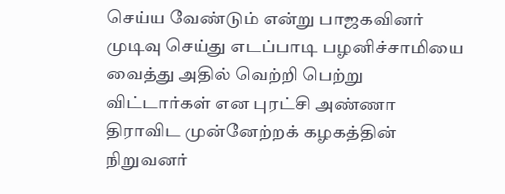செய்ய வேண்டும் என்று பாஜகவினர் முடிவு செய்து எடப்பாடி பழனிச்சாமியை வைத்து அதில் வெற்றி பெற்று விட்டார்கள் என புரட்சி அண்ணா திராவிட முன்னேற்றக் கழகத்தின் நிறுவனர்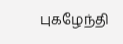புகழேந்தி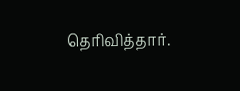தெரிவித்தார்.